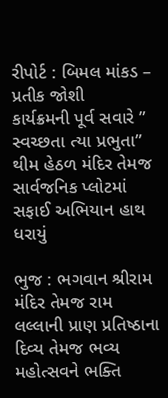રીપોર્ટ : બિમલ માંકડ – પ્રતીક જોશી
કાર્યક્રમની પૂર્વ સવારે ” સ્વચ્છતા ત્યા પ્રભુતા” થીમ હેઠળ મંદિર તેમજ સાર્વજનિક પ્લોટમાં સફાઈ અભિયાન હાથ ધરાયું

ભુજ : ભગવાન શ્રીરામ મંદિર તેમજ રામ લલ્લાની પ્રાણ પ્રતિષ્ઠાના દિવ્ય તેમજ ભવ્ય મહોત્સવને ભક્તિ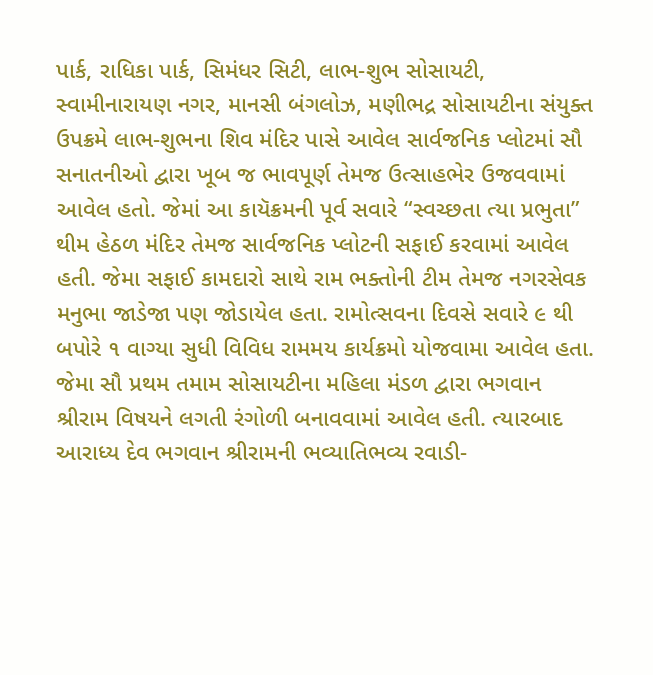પાર્ક, રાધિકા પાર્ક, સિમંધર સિટી, લાભ-શુભ સોસાયટી, સ્વામીનારાયણ નગર, માનસી બંગલોઝ, મણીભદ્ર સોસાયટીના સંયુક્ત ઉપક્રમે લાભ-શુભના શિવ મંદિર પાસે આવેલ સાર્વજનિક પ્લોટમાં સૌ સનાતનીઓ દ્વારા ખૂબ જ ભાવપૂર્ણ તેમજ ઉત્સાહભેર ઉજવવામાં આવેલ હતો. જેમાં આ કાયૅક્રમની પૂર્વ સવારે “સ્વચ્છતા ત્યા પ્રભુતા” થીમ હેઠળ મંદિર તેમજ સાર્વજનિક પ્લોટની સફાઈ કરવામાં આવેલ હતી. જેમા સફાઈ કામદારો સાથે રામ ભક્તોની ટીમ તેમજ નગરસેવક મનુભા જાડેજા પણ જોડાયેલ હતા. રામોત્સવના દિવસે સવારે ૯ થી બપોરે ૧ વાગ્યા સુધી વિવિધ રામમય કાર્યક્રમો યોજવામા આવેલ હતા. જેમા સૌ પ્રથમ તમામ સોસાયટીના મહિલા મંડળ દ્વારા ભગવાન શ્રીરામ વિષયને લગતી રંગોળી બનાવવામાં આવેલ હતી. ત્યારબાદ આરાધ્ય દેવ ભગવાન શ્રીરામની ભવ્યાતિભવ્ય રવાડી-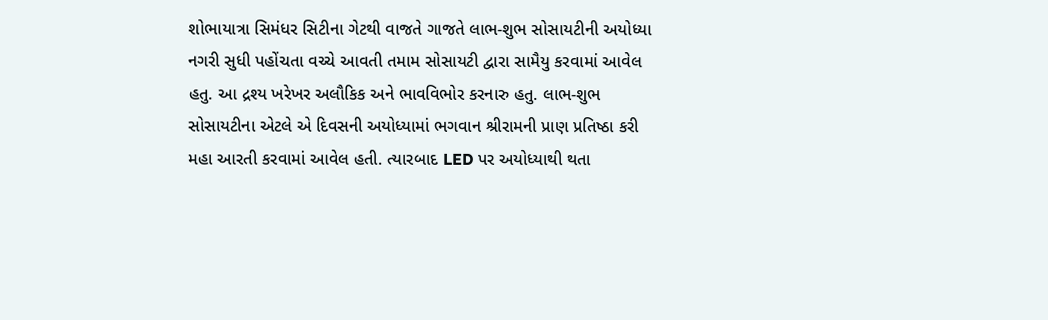શોભાયાત્રા સિમંધર સિટીના ગેટથી વાજતે ગાજતે લાભ-શુભ સોસાયટીની અયોધ્યા નગરી સુધી પહોંચતા વચ્ચે આવતી તમામ સોસાયટી દ્વારા સામૈયુ કરવામાં આવેલ હતુ. આ દ્રશ્ય ખરેખર અલૌકિક અને ભાવવિભોર કરનારુ હતુ. લાભ-શુભ સોસાયટીના એટલે એ દિવસની અયોધ્યામાં ભગવાન શ્રીરામની પ્રાણ પ્રતિષ્ઠા કરી મહા આરતી કરવામાં આવેલ હતી. ત્યારબાદ LED પર અયોધ્યાથી થતા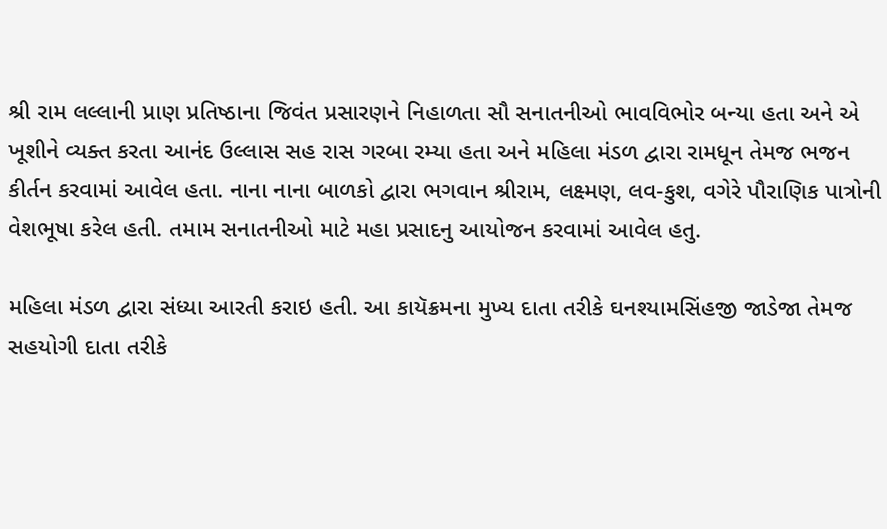શ્રી રામ લલ્લાની પ્રાણ પ્રતિષ્ઠાના જિવંત પ્રસારણને નિહાળતા સૌ સનાતનીઓ ભાવવિભોર બન્યા હતા અને એ ખૂશીને વ્યક્ત કરતા આનંદ ઉલ્લાસ સહ રાસ ગરબા રમ્યા હતા અને મહિલા મંડળ દ્વારા રામધૂન તેમજ ભજન કીર્તન કરવામાં આવેલ હતા. નાના નાના બાળકો દ્વારા ભગવાન શ્રીરામ, લક્ષ્મણ, લવ-કુશ, વગેરે પૌરાણિક પાત્રોની વેશભૂષા કરેલ હતી. તમામ સનાતનીઓ માટે મહા પ્રસાદનુ આયોજન કરવામાં આવેલ હતુ.

મહિલા મંડળ દ્વારા સંધ્યા આરતી કરાઇ હતી. આ કાયૅક્રમના મુખ્ય દાતા તરીકે ઘનશ્યામસિંહજી જાડેજા તેમજ સહયોગી દાતા તરીકે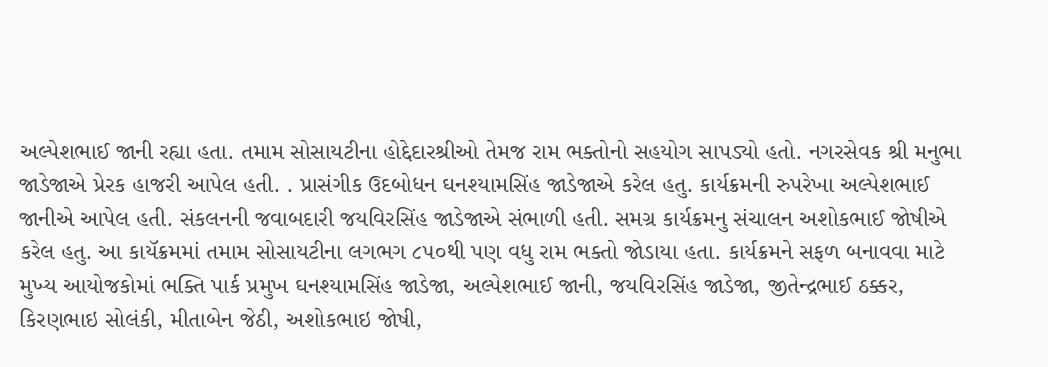અલ્પેશભાઈ જાની રહ્યા હતા. તમામ સોસાયટીના હોદ્દેદારશ્રીઓ તેમજ રામ ભક્તોનો સહયોગ સાપડ્યો હતો. નગરસેવક શ્રી મનુભા જાડેજાએ પ્રેરક હાજરી આપેલ હતી. . પ્રાસંગીક ઉદબોધન ઘનશ્યામસિંહ જાડેજાએ કરેલ હતુ. કાર્યક્રમની રુપરેખા અલ્પેશભાઈ જાનીએ આપેલ હતી. સંકલનની જવાબદારી જયવિરસિંહ જાડેજાએ સંભાળી હતી. સમગ્ર કાર્યક્રમનુ સંચાલન અશોકભાઈ જોષીએ કરેલ હતુ. આ કાયૅક્રમમાં તમામ સોસાયટીના લગભગ ૮૫૦થી પણ વધુ રામ ભક્તો જોડાયા હતા. કાર્યક્રમને સફળ બનાવવા માટે મુખ્ય આયોજકોમાં ભક્તિ પાર્ક પ્રમુખ ઘનશ્યામસિંહ જાડેજા, અલ્પેશભાઈ જાની, જયવિરસિંહ જાડેજા, જીતેન્દ્રભાઈ ઠક્કર, કિરણભાઇ સોલંકી, મીતાબેન જેઠી, અશોકભાઇ જોષી,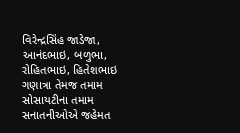વિરેન્દ્રસિંહ જાડેજા, આનંદભાઇ, બળુભા, રોહિતભાઇ, હિતેશભાઇ ગણાત્રા તેમજ તમામ સોસાયટીના તમામ સનાતનીઓએ જહેમત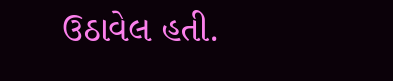ઉઠાવેલ હતી.